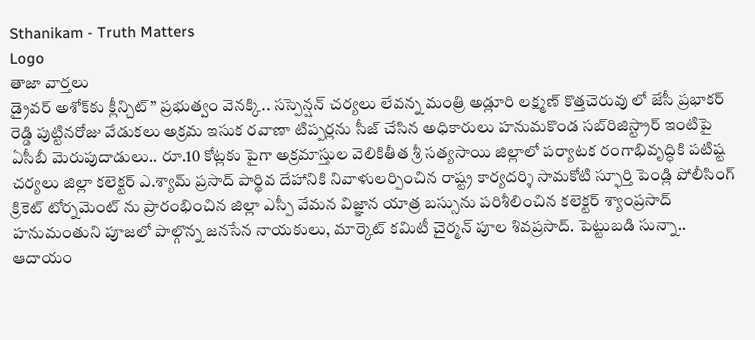Sthanikam - Truth Matters
Logo
తాజా వార్తలు
డ్రైవర్ అశోక్‌కు క్లీన్చిట్” ప్రభుత్వం వెనక్కి.. సస్పెన్షన్ చర్యలు లేవన్న మంత్రి అడ్లూరి లక్ష్మణ్ కొత్తచెరువు లో జేసీ ప్రభాకర్ రెడ్డి పుట్టినరోజు వేడుకలు అక్రమ ఇసుక రవాణా టిప్పర్లను సీజ్ చేసిన అధికారులు హనుమకొండ సబ్‌రిజిస్ట్రార్ ఇంటిపై ఏసీబీ మెరుపుదాడులు.. రూ.10 కోట్లకు పైగా అక్రమాస్తుల వెలికితీత శ్రీ సత్యసాయి జిల్లాలో పర్యాటక రంగాభివృద్ధికి పటిష్ట చర్యలు జిల్లా కలెక్టర్ ఎ.శ్యామ్ ప్రసాద్ పార్థివ దేహానికి నివాళులర్పించిన రాష్ట్ర కార్యదర్శి సామకోటి స్ఫూర్తి పెండ్లి పోలీసింగ్ క్రికెట్ టోర్నమెంట్ ను ప్రారంభించిన జిల్లా ఎస్పీ వేమన విజ్ఞాన యాత్ర బస్సును పరిశీలించిన కలెక్టర్ శ్యాంప్రసాద్ హనుమంతుని పూజలో పాల్గొన్న జనసేన నాయకులు, మార్కెట్ కమిటీ చైర్మన్ పూల శివప్రసాద్. పెట్టుబడి సున్నా.. ఆదాయం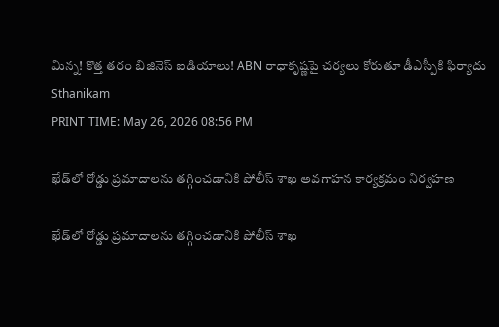మిన్న! కొత్త తరం బిజినెస్ ఐడియాలు! ABN రాధాకృష్ణపై చర్యలు కోరుతూ డీఎస్పీకి ఫిర్యాదు
Sthanikam
PRINT TIME: May 26, 2026 08:56 PM

ఖేడ్‌లో రోడ్డు ప్రమాదాలను తగ్గించడానికి పోలీస్ శాఖ అవగాహన కార్యక్రమం నిర్వహణ

ఖేడ్‌లో రోడ్డు ప్రమాదాలను తగ్గించడానికి పోలీస్ శాఖ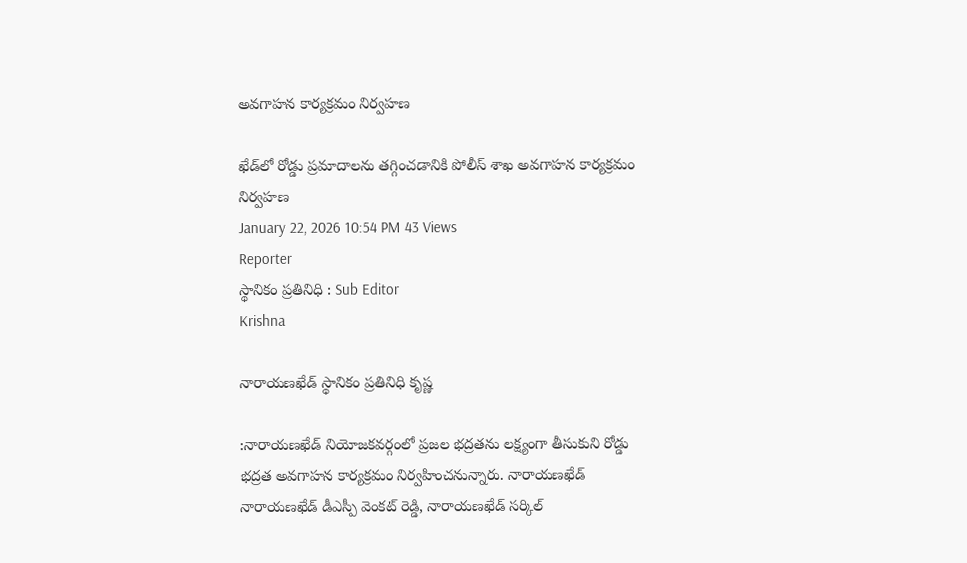అవగాహన కార్యక్రమం నిర్వహణ

ఖేడ్‌లో రోడ్డు ప్రమాదాలను తగ్గించడానికి పోలీస్ శాఖ అవగాహన కార్యక్రమం నిర్వహణ
January 22, 2026 10:54 PM 43 Views
Reporter
స్థానికం ప్రతినిధి : Sub Editor
Krishna

నారాయణఖేడ్ స్థానికం ప్రతినిధి కృష్ణ

:నారాయణఖేడ్ నియోజకవర్గంలో ప్రజల భద్రతను లక్ష్యంగా తీసుకుని రోడ్డు భద్రత అవగాహన కార్యక్రమం నిర్వహించనున్నారు. నారాయణఖేడ్ నారాయణఖేడ్ డీఎస్పీ వెంకట్ రెడ్డి, నారాయణఖేడ్ సర్కిల్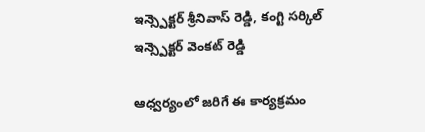ఇన్స్పెక్టర్ శ్రీనివాస్ రెడ్డి, కంగ్టి సర్కిల్ ఇన్స్పెక్టర్ వెంకట్ రెడ్డి

ఆధ్వర్యంలో జరిగే ఈ కార్యక్రమం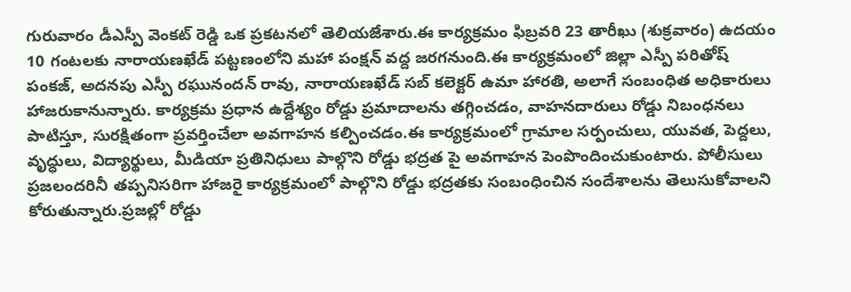గురువారం డీఎస్పీ వెంకట్ రెడ్డి ఒక ప్రకటనలో తెలియజేశారు.ఈ కార్యక్రమం ఫిబ్రవరి 23 తారీఖు (శుక్రవారం) ఉదయం 10 గంటలకు నారాయణఖేడ్ పట్టణంలోని మహా పంక్షన్ వద్ద జరగనుంది.ఈ కార్యక్రమంలో జిల్లా ఎస్పీ పరితోష్ పంకజ్, అదనపు ఎస్పీ రఘునందన్ రావు, నారాయణఖేడ్ సబ్ కలెక్టర్ ఉమా హారతి, అలాగే సంబంధిత అధికారులు హాజరుకానున్నారు. కార్యక్రమ ప్రధాన ఉద్దేశ్యం రోడ్డు ప్రమాదాలను తగ్గించడం, వాహనదారులు రోడ్డు నిబంధనలు పాటిస్తూ, సురక్షితంగా ప్రవర్తించేలా అవగాహన కల్పించడం.ఈ కార్యక్రమంలో గ్రామాల సర్పంచులు, యువత, పెద్దలు, వృద్ధులు, విద్యార్థులు, మీడియా ప్రతినిధులు పాల్గొని రోడ్డు భద్రత పై అవగాహన పెంపొందించుకుంటారు. పోలీసులు ప్రజలందరినీ తప్పనిసరిగా హాజరై కార్యక్రమంలో పాల్గొని రోడ్డు భద్రతకు సంబంధించిన సందేశాలను తెలుసుకోవాలని కోరుతున్నారు.ప్రజల్లో రోడ్డు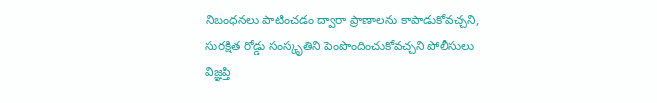నిబంధనలు పాటించడం ద్వారా ప్రాణాలను కాపాడుకోవచ్చని, సురక్షిత రోడ్డు సంస్కృతిని పెంపొందించుకోవచ్చని పోలీసులు విజ్ఞప్తి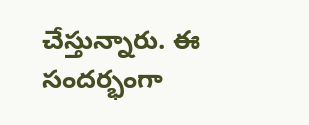చేస్తున్నారు. ఈ సందర్భంగా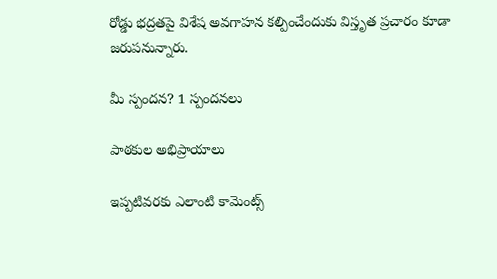రోడ్డు భద్రతపై విశేష అవగాహన కల్పించేందుకు విస్తృత ప్రచారం కూడా జరుపనున్నారు.

మీ స్పందన? 1 స్పందనలు

పాఠకుల అభిప్రాయాలు

ఇప్పటివరకు ఎలాంటి కామెంట్స్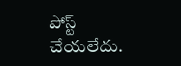పోస్ట్ చేయలేదు.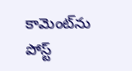కామెంట్‌ను పోస్ట్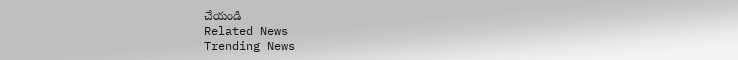చేయండి
Related News
Trending News